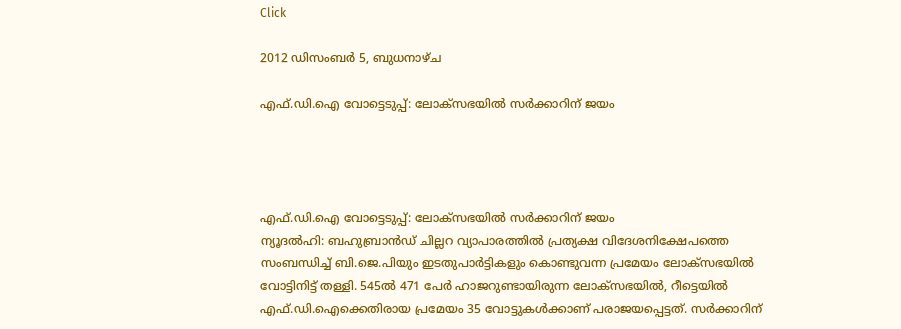Click

2012 ഡിസംബർ 5, ബുധനാഴ്‌ച

എഫ്.ഡി.ഐ വോട്ടെടുപ്പ്: ലോക്സഭയില്‍ സര്‍ക്കാറിന് ജയം




എഫ്.ഡി.ഐ വോട്ടെടുപ്പ്: ലോക്സഭയില്‍ സര്‍ക്കാറിന് ജയം
ന്യൂദല്‍ഹി: ബഹുബ്രാന്‍ഡ് ചില്ലറ വ്യാപാരത്തില്‍ പ്രത്യക്ഷ വിദേശനിക്ഷേപത്തെ സംബന്ധിച്ച് ബി.ജെ.പിയും ഇടതുപാര്‍ട്ടികളും കൊണ്ടുവന്ന പ്രമേയം ലോക്സഭയില്‍ വോട്ടിനിട്ട് തള്ളി. 545ല്‍ 471 പേര്‍ ഹാജറുണ്ടായിരുന്ന ലോക്സഭയില്‍, റീട്ടെയില്‍ എഫ്.ഡി.ഐക്കെതിരായ പ്രമേയം 35 വോട്ടുകള്‍ക്കാണ് പരാജയപ്പെട്ടത്. സര്‍ക്കാറിന്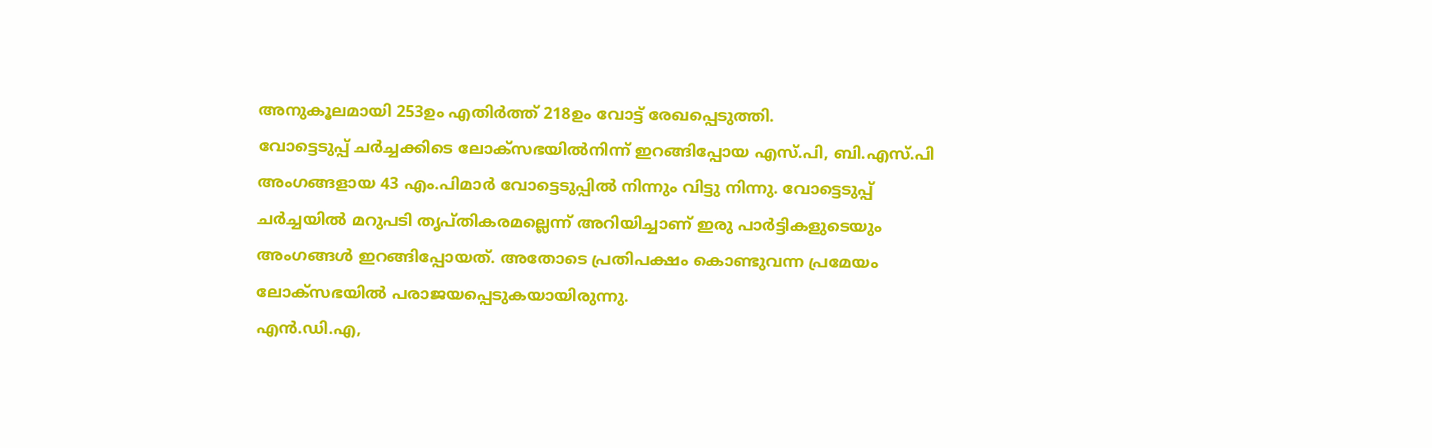അനുകൂലമായി 253ഉം എതിര്‍ത്ത് 218ഉം വോട്ട് രേഖപ്പെടുത്തി.
വോട്ടെടുപ്പ് ചര്‍ച്ചക്കിടെ ലോക്സഭയില്‍നിന്ന് ഇറങ്ങിപ്പോയ എസ്.പി, ബി.എസ്.പി അംഗങ്ങളായ 43 എം.പിമാര്‍ വോട്ടെടുപ്പില്‍ നിന്നും വിട്ടു നിന്നു. വോട്ടെടുപ്പ് ചര്‍ച്ചയില്‍ മറുപടി തൃപ്തികരമല്ലെന്ന് അറിയിച്ചാണ് ഇരു പാര്‍ട്ടികളുടെയും അംഗങ്ങള്‍ ഇറങ്ങിപ്പോയത്. അതോടെ പ്രതിപക്ഷം കൊണ്ടുവന്ന പ്രമേയം ലോക്സഭയില്‍ പരാജയപ്പെടുകയായിരുന്നു.
എന്‍.ഡി.എ,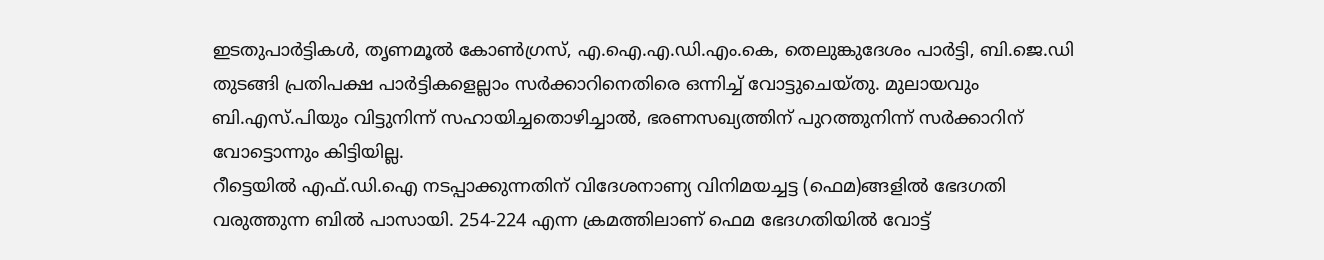ഇടതുപാര്‍ട്ടികള്‍, തൃണമൂല്‍ കോണ്‍ഗ്രസ്, എ.ഐ.എ.ഡി.എം.കെ, തെലുങ്കുദേശം പാര്‍ട്ടി, ബി.ജെ.ഡി തുടങ്ങി പ്രതിപക്ഷ പാര്‍ട്ടികളെല്ലാം സര്‍ക്കാറിനെതിരെ ഒന്നിച്ച് വോട്ടുചെയ്തു. മുലായവും ബി.എസ്.പിയും വിട്ടുനിന്ന് സഹായിച്ചതൊഴിച്ചാല്‍, ഭരണസഖ്യത്തിന് പുറത്തുനിന്ന് സര്‍ക്കാറിന് വോട്ടൊന്നും കിട്ടിയില്ല.
റീട്ടെയില്‍ എഫ്.ഡി.ഐ നടപ്പാക്കുന്നതിന് വിദേശനാണ്യ വിനിമയച്ചട്ട (ഫെമ)ങ്ങളില്‍ ഭേദഗതി വരുത്തുന്ന ബില്‍ പാസായി. 254-224 എന്ന ക്രമത്തിലാണ് ഫെമ ഭേദഗതിയില്‍ വോട്ട്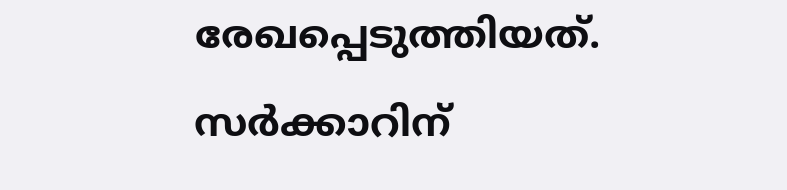രേഖപ്പെടുത്തിയത്.
സര്‍ക്കാറിന്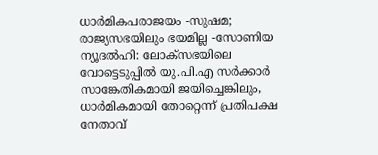ധാര്‍മികപരാജയം -സുഷമ; രാജ്യസഭയിലും ഭയമില്ല -സോണിയ
ന്യൂദല്‍ഹി: ലോക്സഭയിലെ വോട്ടെടുപ്പില്‍ യു.പി.എ സര്‍ക്കാര്‍ സാങ്കേതികമായി ജയിച്ചെങ്കിലും, ധാര്‍മികമായി തോറ്റെന്ന് പ്രതിപക്ഷ നേതാവ്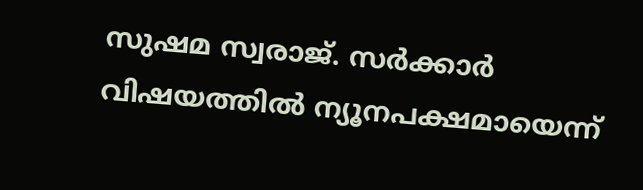സുഷമ സ്വരാജ്. സര്‍ക്കാര്‍ വിഷയത്തില്‍ ന്യൂനപക്ഷമായെന്ന്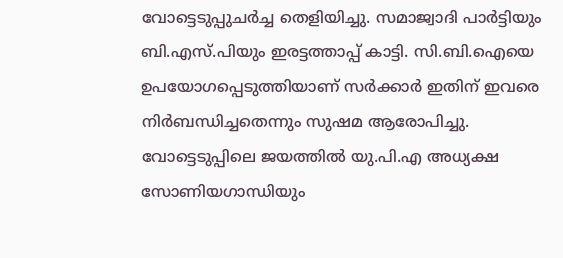വോട്ടെടുപ്പുചര്‍ച്ച തെളിയിച്ചു. സമാജ്വാദി പാര്‍ട്ടിയും ബി.എസ്.പിയും ഇരട്ടത്താപ്പ് കാട്ടി. സി.ബി.ഐയെ ഉപയോഗപ്പെടുത്തിയാണ് സര്‍ക്കാര്‍ ഇതിന് ഇവരെ നിര്‍ബന്ധിച്ചതെന്നും സുഷമ ആരോപിച്ചു.
വോട്ടെടുപ്പിലെ ജയത്തില്‍ യു.പി.എ അധ്യക്ഷ സോണിയഗാന്ധിയും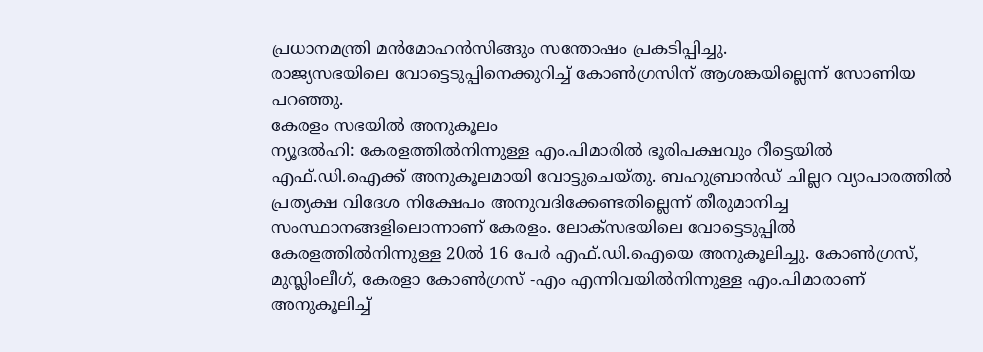പ്രധാനമന്ത്രി മന്‍മോഹന്‍സിങ്ങും സന്തോഷം പ്രകടിപ്പിച്ചു.
രാജ്യസഭയിലെ വോട്ടെടുപ്പിനെക്കുറിച്ച് കോണ്‍ഗ്രസിന് ആശങ്കയില്ലെന്ന് സോണിയ പറഞ്ഞു.
കേരളം സഭയില്‍ അനുകൂലം
ന്യൂദല്‍ഹി: കേരളത്തില്‍നിന്നുള്ള എം.പിമാരില്‍ ഭൂരിപക്ഷവും റീട്ടെയില്‍ എഫ്.ഡി.ഐക്ക് അനുകൂലമായി വോട്ടുചെയ്തു. ബഹുബ്രാന്‍ഡ് ചില്ലറ വ്യാപാരത്തില്‍ പ്രത്യക്ഷ വിദേശ നിക്ഷേപം അനുവദിക്കേണ്ടതില്ലെന്ന് തീരുമാനിച്ച സംസ്ഥാനങ്ങളിലൊന്നാണ് കേരളം. ലോക്സഭയിലെ വോട്ടെടുപ്പില്‍ കേരളത്തില്‍നിന്നുള്ള 20ല്‍ 16 പേര്‍ എഫ്.ഡി.ഐയെ അനുകൂലിച്ചു. കോണ്‍ഗ്രസ്, മുസ്ലിംലീഗ്, കേരളാ കോണ്‍ഗ്രസ് -എം എന്നിവയില്‍നിന്നുള്ള എം.പിമാരാണ് അനുകൂലിച്ച്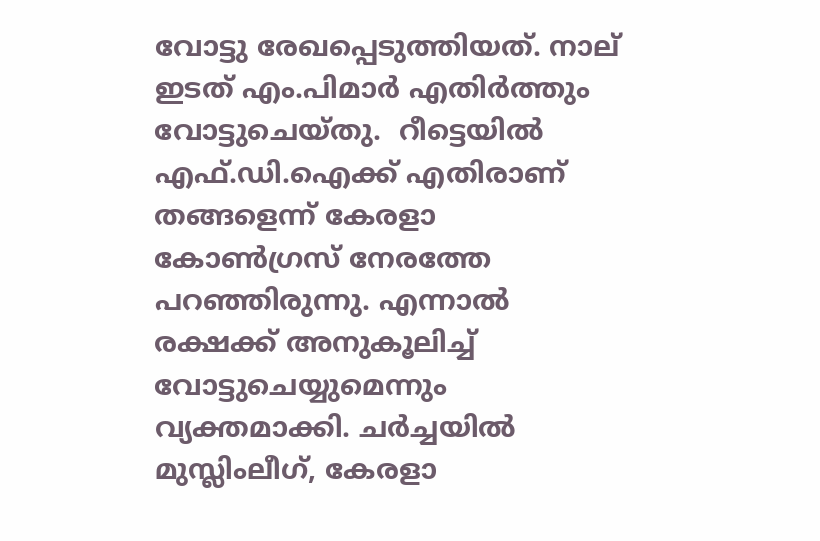വോട്ടു രേഖപ്പെടുത്തിയത്. നാല് ഇടത് എം.പിമാര്‍ എതിര്‍ത്തും വോട്ടുചെയ്തു.  റീട്ടെയില്‍ എഫ്.ഡി.ഐക്ക് എതിരാണ് തങ്ങളെന്ന് കേരളാ കോണ്‍ഗ്രസ് നേരത്തേ പറഞ്ഞിരുന്നു. എന്നാല്‍ രക്ഷക്ക് അനുകൂലിച്ച് വോട്ടുചെയ്യുമെന്നും വ്യക്തമാക്കി. ചര്‍ച്ചയില്‍ മുസ്ലിംലീഗ്, കേരളാ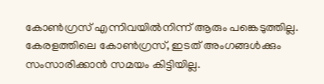കോണ്‍ഗ്രസ് എന്നിവയില്‍നിന്ന് ആരും പങ്കെടുത്തില്ല. കേരളത്തിലെ കോണ്‍ഗ്രസ്, ഇടത് അംഗങ്ങള്‍ക്കും സംസാരിക്കാന്‍ സമയം കിട്ടിയില്ല.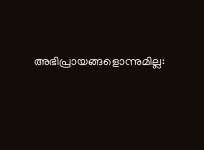അഭിപ്രായങ്ങളൊന്നുമില്ല: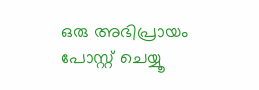ഒരു അഭിപ്രായം പോസ്റ്റ് ചെയ്യൂ